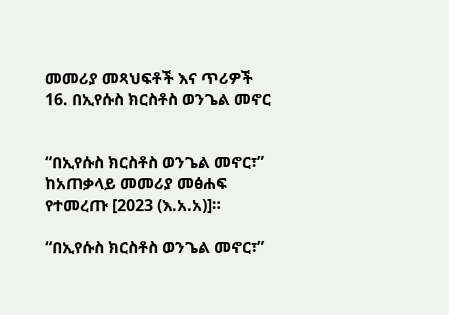መመሪያ መጻህፍቶች እና ጥሪዎች
16. በኢየሱስ ክርስቶስ ወንጌል መኖር


“በኢየሱስ ክርስቶስ ወንጌል መኖር፣” ከአጠቃላይ መመሪያ መፅሐፍ የተመረጡ [2023 (እ.አ.አ)]።

“በኢየሱስ ክርስቶስ ወንጌል መኖር፣”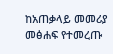ከአጠቃላይ መመሪያ መፅሐፍ የተመረጡ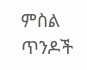ምስል
ጥንዶች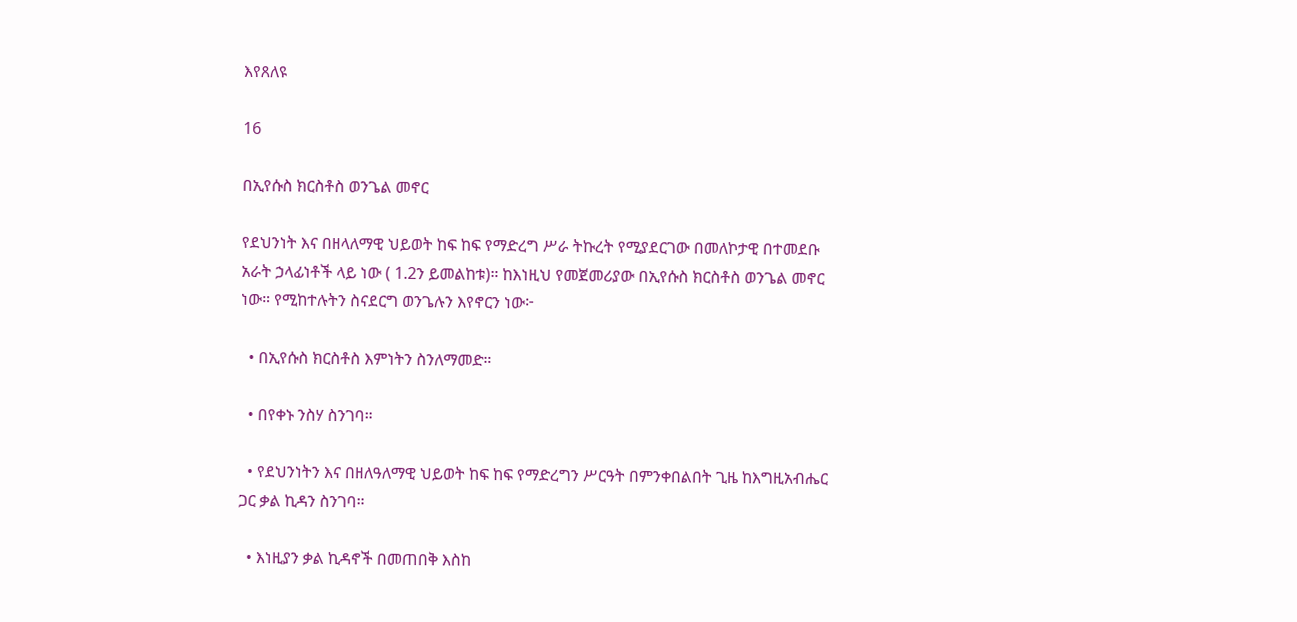እየጸለዩ

16

በኢየሱስ ክርስቶስ ወንጌል መኖር

የደህንነት እና በዘላለማዊ ህይወት ከፍ ከፍ የማድረግ ሥራ ትኩረት የሚያደርገው በመለኮታዊ በተመደቡ አራት ኃላፊነቶች ላይ ነው ( 1.2ን ይመልከቱ)። ከእነዚህ የመጀመሪያው በኢየሱስ ክርስቶስ ወንጌል መኖር ነው። የሚከተሉትን ስናደርግ ወንጌሉን እየኖርን ነው፦

  • በኢየሱስ ክርስቶስ እምነትን ስንለማመድ።

  • በየቀኑ ንስሃ ስንገባ።

  • የደህንነትን እና በዘለዓለማዊ ህይወት ከፍ ከፍ የማድረግን ሥርዓት በምንቀበልበት ጊዜ ከእግዚአብሔር ጋር ቃል ኪዳን ስንገባ።

  • እነዚያን ቃል ኪዳኖች በመጠበቅ እስከ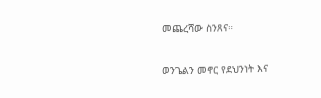መጨረሻው ስንጸና።

ወንጌልን መኖር የደህንነት እና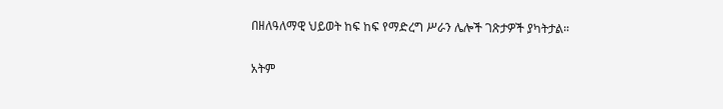በዘለዓለማዊ ህይወት ከፍ ከፍ የማድረግ ሥራን ሌሎች ገጽታዎች ያካትታል።

አትም